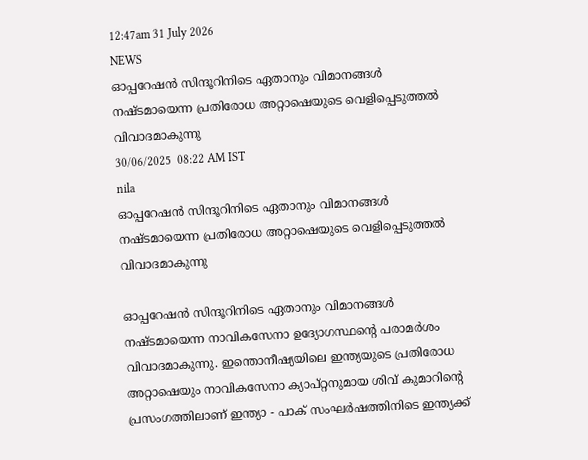12:47am 31 July 2026
NEWS
ഓപ്പറേഷൻ സിന്ദൂറിനിടെ ഏതാനും വിമാനങ്ങൾ‌ നഷ്ടമായെന്ന പ്രതിരോധ അറ്റാഷെയുടെ വെളിപ്പെടുത്തൽ വിവാദമാകുന്നു
30/06/2025  08:22 AM IST
nila
ഓപ്പറേഷൻ സിന്ദൂറിനിടെ ഏതാനും വിമാനങ്ങൾ‌ നഷ്ടമായെന്ന പ്രതിരോധ അറ്റാഷെയുടെ വെളിപ്പെടുത്തൽ വിവാദമാകുന്നു

ഓപ്പറേഷൻ സിന്ദൂറിനിടെ ഏതാനും വിമാനങ്ങൾ‌ നഷ്ടമായെന്ന നാവികസേനാ ഉദ്യോഗസ്ഥന്റെ പരാമർശം വിവാദമാകുന്നു. ഇന്തൊനീഷ്യയിലെ ഇന്ത്യയുടെ പ്രതിരോധ അറ്റാഷെയും നാവികസേനാ ക്യാപ്റ്റനുമായ ശിവ് കുമാറിന്റെ പ്രസംഗത്തിലാണ് ഇന്ത്യാ - പാക് സംഘർഷത്തിനിടെ ഇന്ത്യക്ക്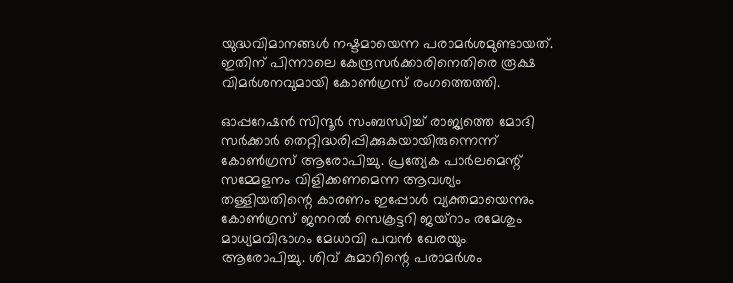യുദ്ധവിമാനങ്ങൾ നഷ്ടമായെന്ന പരാമർശമുണ്ടായത്. ഇതിന് പിന്നാലെ കേന്ദ്രസർക്കാരിനെതിരെ രൂക്ഷ വിമർശനവുമായി കോൺഗ്രസ് രംഗത്തെത്തി.

ഓപ്പറേഷൻ സിന്ദൂർ സംബന്ധിച്ച് രാജ്യത്തെ മോദി സർക്കാർ തെറ്റിദ്ധരിപ്പിക്കുകയായിരുന്നെന്ന് കോൺഗ്രസ് ആരോപിച്ചു. പ്രത്യേക പാർലമെന്റ് സമ്മേളനം വിളിക്കണമെന്ന ആവശ്യം തള്ളിയതിന്റെ കാരണം ഇപ്പോൾ വ്യക്തമായെന്നും കോൺഗ്രസ് ജനറൽ സെക്രട്ടറി ജയ്റാം രമേശും മാധ്യമവിഭാഗം മേധാവി പവൻ ഖേരയും ആരോപിച്ചു. ശിവ് കുമാറിന്റെ പരാമർശം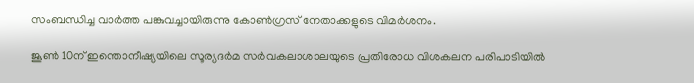സംബന്ധിച്ച വാർത്ത പങ്കുവച്ചായിരുന്നു കോൺഗ്രസ് നേതാക്കളുടെ വിമർശനം.

ജൂൺ 10ന് ഇന്തൊനീഷ്യയിലെ സൂര്യദർമ സർവകലാശാലയുടെ പ്രതിരോധ വിശകലന പരിപാടിയിൽ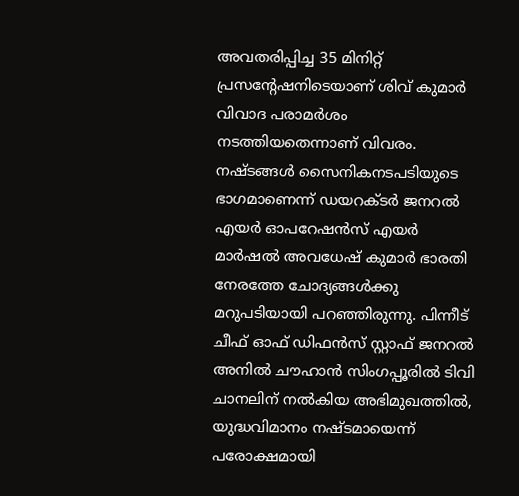അവതരിപ്പിച്ച 35 മിനിറ്റ് പ്രസന്റേഷനിടെയാണ് ശിവ് കുമാർ വിവാദ പരാമർശം നടത്തിയതെന്നാണ് വിവരം. നഷ്ടങ്ങൾ സൈനികനടപടിയുടെ ഭാഗമാണെന്ന് ഡയറക്ടർ ജനറൽ എയർ ഓപറേഷൻസ് എയർ മാർഷൽ അവധേഷ് കുമാർ ഭാരതി നേരത്തേ ചോദ്യങ്ങൾക്കു മറുപടിയായി പറഞ്ഞിരുന്നു. പിന്നീട് ചീഫ് ഓഫ് ഡിഫൻസ് സ്റ്റാഫ് ജനറൽ അനിൽ ചൗഹാൻ സിംഗപ്പൂരിൽ ടിവി ചാനലിന് നൽകിയ അഭിമുഖത്തിൽ, യുദ്ധവിമാനം നഷ്ടമായെന്ന് പരോക്ഷമായി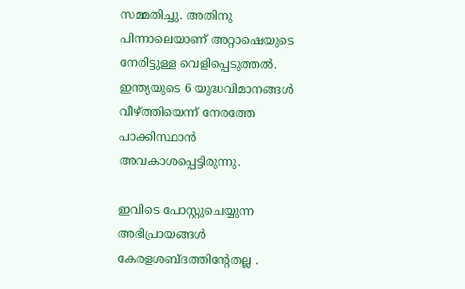സമ്മതിച്ചു. അതിനു പിന്നാലെയാണ് അറ്റാഷെയുടെ നേരിട്ടുള്ള വെളിപ്പെടുത്തൽ. ഇന്ത്യയുടെ 6 യുദ്ധവിമാനങ്ങൾ വീഴ്ത്തിയെന്ന് നേരത്തേ പാക്കിസ്ഥാൻ അവകാശപ്പെട്ടിരുന്നു.

ഇവിടെ പോസ്റ്റുചെയ്യുന്ന അഭിപ്രായങ്ങള്‍ കേരളശബ്‌ദത്തിന്റേതല്ല .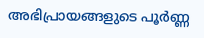അഭിപ്രായങ്ങളുടെ പൂര്‍ണ്ണ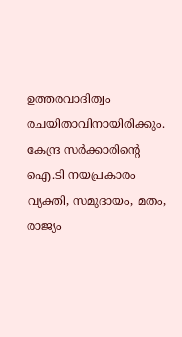ഉത്തരവാദിത്വം രചയിതാവിനായിരിക്കും. കേന്ദ്ര സർക്കാരിന്റെ ഐ.ടി നയപ്രകാരം വ്യക്തി, സമുദായം, മതം, രാജ്യം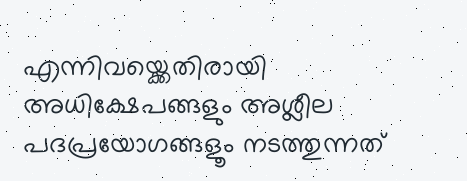എന്നിവയ്ക്കെതിരായി അധിക്ഷേപങ്ങളും അശ്ലീല പദപ്രയോഗങ്ങളൂം നടത്തുന്നത്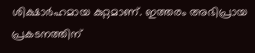ശിക്ഷാര്‍ഹമായ കുറ്റമാണ്. ഇത്തരം അഭിപ്രായ പ്രകടനത്തിന്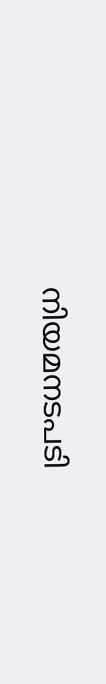നിയമനടപടി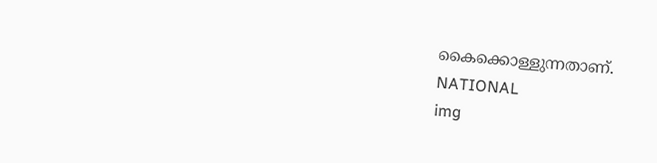കൈക്കൊള്ളുന്നതാണ്.
NATIONAL
img